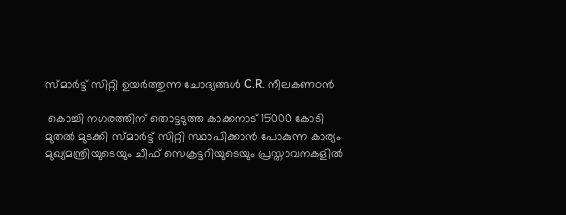സ്മാര്‍ട്ട്‌ സിറ്റി ഉയര്‍ത്തുന്ന ചോദ്യങ്ങള്‍ C.R. നീലകണഠന്‍

 കൊച്ചി നഗരത്തിന്‌ തൊട്ടടുത്ത കാക്കനാട്‌ 15000 കോടി മുതല്‍ മുടക്കി സ്മാര്‍ട്ട്‌ സിറ്റി സ്ഥാപിക്കാന്‍ പോകുന്ന കാര്യം മുഖ്യമന്ത്രിയുടെയും ചീഫ്‌ സെക്രട്ടറിയുടെയും പ്രസ്താവനകളില്‍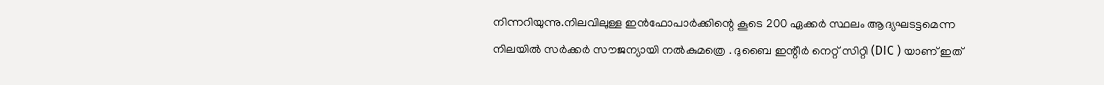നിന്നറിയുന്നു.നിലവിലുള്ള ഇന്‍ഫോപാര്‍ക്കിന്റെ കൂടെ 200 ഏക്കര്‍ സ്ഥലം ആദ്യഘടട്ടമെന്ന നിലയില്‍ സര്‍ക്കര്‍ സൗജന്യായി നല്‍കുമത്രെ . ദുബൈ ഇന്റീര്‍ നെറ്റ്‌ സിറ്റി (DIC ) യാണ്‌ ഇത്‌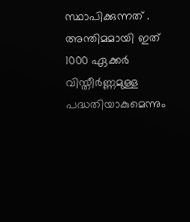സ്ഥാപിക്കുന്നത്‌ . അന്തിമമായി ഇത്‌ 1000 ഏക്കര്‍ വിസ്തീര്‍ണ്ണമുള്ള പദ്ധതിയാകുമെന്നും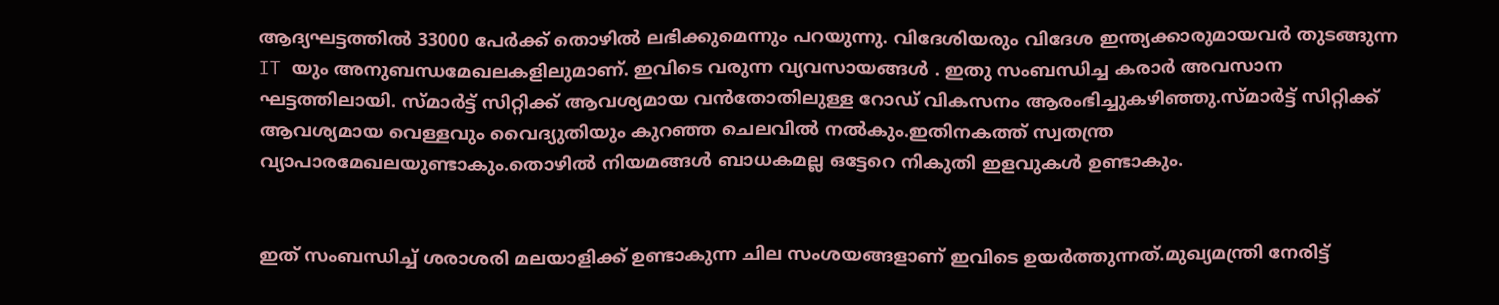ആദ്യഘട്ടത്തില്‍ 33000 പേര്‍ക്ക്‌ തൊഴില്‍ ലഭിക്കുമെന്നും പറയുന്നു. വിദേശിയരും വിദേശ ഇന്ത്യക്കാരുമായവര്‍ തുടങ്ങുന്ന IT യും അനുബന്ധമേഖലകളിലുമാണ്‌. ഇവിടെ വരുന്ന വ്യവസായങ്ങള്‍ . ഇതു സംബന്ധിച്ച കരാര്‍ അവസാന ഘട്ടത്തിലായി. സ്മാര്‍ട്ട്‌ സിറ്റിക്ക്‌ ആവശ്യമായ വന്‍തോതിലുള്ള റോഡ്‌ വികസനം ആരംഭിച്ചുകഴിഞ്ഞു.സ്മാര്‍ട്ട്‌ സിറ്റിക്ക്‌ ആവശ്യമായ വെള്ളവും വൈദ്യുതിയും കുറഞ്ഞ ചെലവില്‍ നല്‍കും.ഇതിനകത്ത്‌ സ്വതന്ത്ര വ്യാപാരമേഖലയുണ്ടാകും.തൊഴില്‍ നിയമങ്ങള്‍ ബാധകമല്ല ഒട്ടേറെ നികുതി ഇളവുകള്‍ ഉണ്ടാകും.


ഇത്‌ സംബന്ധിച്ച്‌ ശരാശരി മലയാളിക്ക്‌ ഉണ്ടാകുന്ന ചില സംശയങ്ങളാണ്‌ ഇവിടെ ഉയര്‍ത്തുന്നത്‌.മുഖ്യമന്ത്രി നേരിട്ട്‌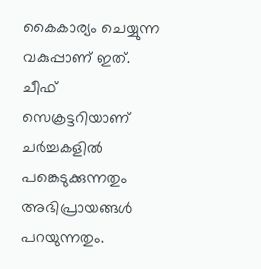കൈകാര്യം ചെയ്യുന്ന വകുപ്പാണ്‌ ഇത്‌. ചീഫ്‌ സെക്രട്ടറിയാണ്‌ ചര്‍ച്ചകളില്‍ പങ്കെടുക്കുന്നതും അഭിപ്രായങ്ങള്‍ പറയുന്നതും.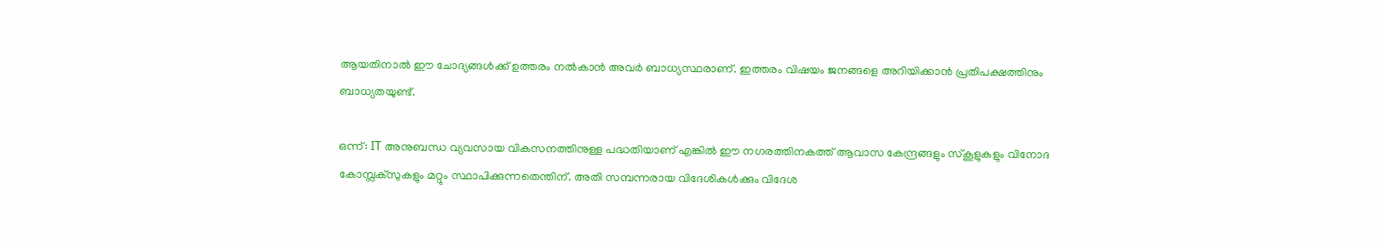ആയതിനാല്‍ ഈ ചോദ്യങ്ങള്‍ക്ക്‌ ഉത്തരം നല്‍കാന്‍ അവര്‍ ബാധ്യസ്ഥരാണ്‌. ഇത്തരം വിഷയം ജനങ്ങളെ അറിയിക്കാന്‍ പ്രതിപക്ഷത്തിനും ബാധ്യതയുണ്ട്‌.

ഒന്ന്: IT അനുബന്ധ വ്യവസായ വികസനത്തിനുള്ള പദ്ധതിയാണ്‌ എങ്കില്‍ ഈ നഗരത്തിനകത്ത്‌ ആവാസ കേന്ദ്രങ്ങളും സ്കൂളുകളും വിനോദ കോമ്പ്ലക്സുകളും മറ്റും സ്ഥാപിക്കുന്നതെന്തിന്‌. അതി സമ്പന്നരായ വിദേശികള്‍ക്കും വിദേശ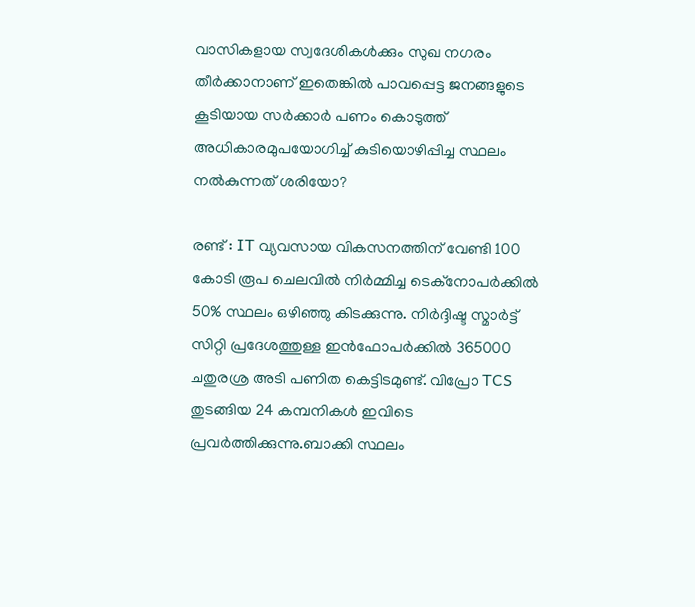വാസികളായ സ്വദേശികള്‍ക്കും സുഖ നഗരം തീര്‍ക്കാനാണ്‌ ഇതെങ്കില്‍ പാവപ്പെട്ട ജനങ്ങളുടെ കൂടിയായ സര്‍ക്കാര്‍ പണം കൊടുത്ത്‌ അധികാരമുപയോഗിച്ച്‌ കുടിയൊഴിപ്പിച്ച സ്ഥലം നല്‍കുന്നത്‌ ശരിയോ?

രണ്ട്‌ : IT വ്യവസായ വികസനത്തിന്‌ വേണ്ടി 100 കോടി രൂപ ചെലവില്‍ നിര്‍മ്മിച്ച ടെക്നോപര്‍ക്കില്‍ 50% സ്ഥലം ഒഴിഞ്ഞു കിടക്കുന്നു. നിര്‍ദ്ദിഷ്ട സ്മാര്‍ട്ട്‌ സിറ്റി പ്രദേശത്തുള്ള ഇന്‍ഫോപര്‍ക്കില്‍ 365000 ചതുരശ്ര അടി പണിത കെട്ടിടമുണ്ട്‌. വിപ്രോ TCS തുടങ്ങിയ 24 കമ്പനികള്‍ ഇവിടെ പ്രവര്‍ത്തിക്കുന്നു.ബാക്കി സ്ഥലം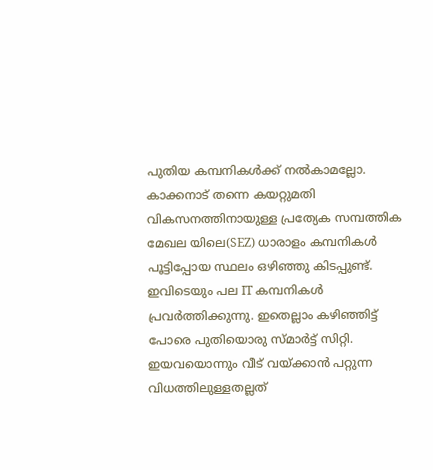പുതിയ കമ്പനികള്‍ക്ക്‌ നല്‍കാമല്ലോ. കാക്കനാട്‌ തന്നെ കയറ്റുമതി വികസനത്തിനായുള്ള പ്രത്യേക സമ്പത്തിക മേഖല യിലെ(SEZ) ധാരാളം കമ്പനികള്‍ പൂട്ടിപ്പോയ സ്ഥലം ഒഴിഞ്ഞു കിടപ്പുണ്ട്‌. ഇവിടെയും പല IT കമ്പനികള്‍ പ്രവര്‍ത്തിക്കുന്നു. ഇതെല്ലാം കഴിഞ്ഞിട്ട്‌ പോരെ പുതിയൊരു സ്മാര്‍ട്ട്‌ സിറ്റി. ഇയവയൊന്നും വീട്‌ വയ്ക്കാന്‍ പറ്റുന്ന വിധത്തിലുള്ളതല്ലത്‌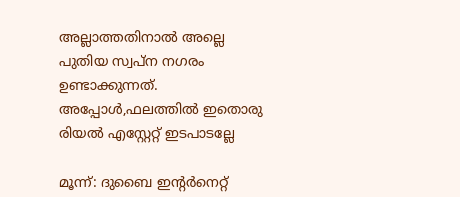അല്ലാത്തതിനാല്‍ അല്ലെ പുതിയ സ്വപ്ന നഗരം ഉണ്ടാക്കുന്നത്‌. അപ്പോള്‍,ഫലത്തില്‍ ഇതൊരു രിയല്‍ എസ്റ്റേറ്റ്‌ ഇടപാടല്ലേ

മൂന്ന്: ദുബൈ ഇന്റര്‍നെറ്റ്‌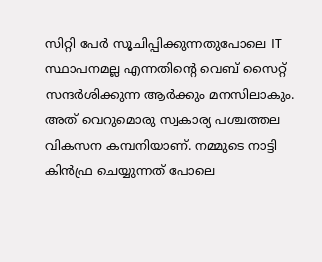സിറ്റി പേര്‍ സൂചിപ്പിക്കുന്നതുപോലെ IT സ്ഥാപനമല്ല എന്നതിന്റെ വെബ്‌ സൈറ്റ്‌ സന്ദര്‍ശിക്കുന്ന ആര്‍ക്കും മനസിലാകും. അത്‌ വെറുമൊരു സ്വകാര്യ പശ്ചത്തല വികസന കമ്പനിയാണ്‌. നമ്മുടെ നാട്ടി കിന്‍ഫ്ര ചെയ്യുന്നത്‌ പോലെ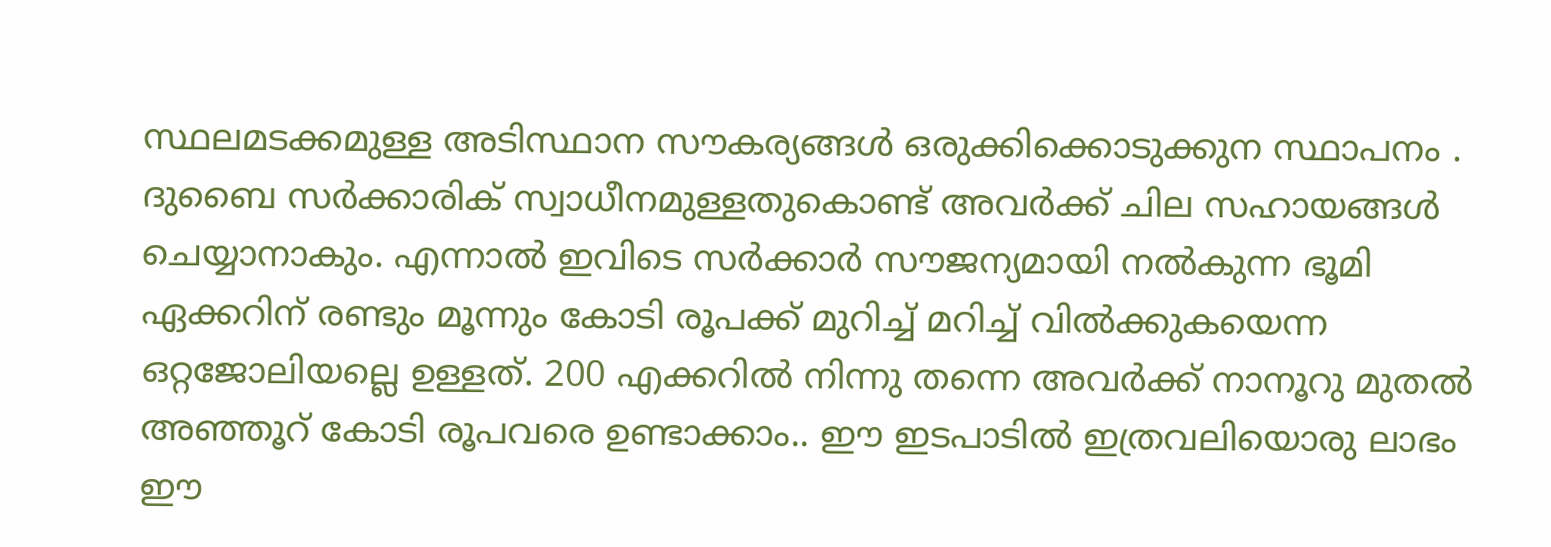സ്ഥലമടക്കമുള്ള അടിസ്ഥാന സൗകര്യങ്ങള്‍ ഒരുക്കിക്കൊടുക്കുന സ്ഥാപനം . ദുബൈ സര്‍ക്കാരിക്‌ സ്വാധീനമുള്ളതുകൊണ്ട്‌ അവര്‍ക്ക്‌ ചില സഹായങ്ങള്‍ ചെയ്യാനാകും. എന്നാല്‍ ഇവിടെ സര്‍ക്കാര്‍ സൗജന്യമായി നല്‍കുന്ന ഭൂമി ഏക്കറിന്‌ രണ്ടും മൂന്നും കോടി രൂപക്ക്‌ മുറിച്ച്‌ മറിച്ച്‌ വില്‍ക്കുകയെന്ന ഒറ്റജോലിയല്ലെ ഉള്ളത്‌. 200 എക്കറില്‍ നിന്നു തന്നെ അവര്‍ക്ക്‌ നാനൂറു മുതല്‍ അഞ്ഞൂറ്‌ കോടി രൂപവരെ ഉണ്ടാക്കാം.. ഈ ഇടപാടില്‍ ഇത്രവലിയൊരു ലാഭം ഈ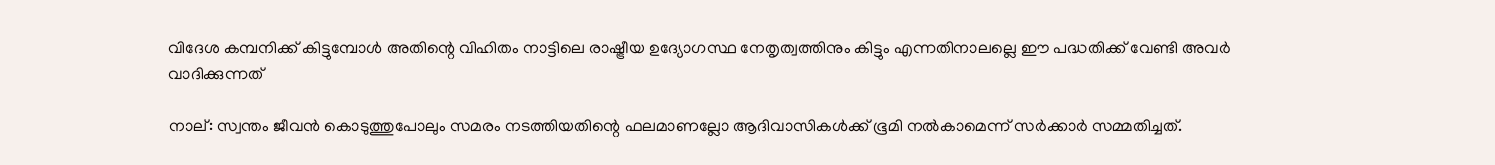വിദേശ കമ്പനിക്ക്‌ കിട്ടുമ്പോള്‍ അതിന്റെ വിഹിതം നാട്ടിലെ രാഷ്ട്രീയ ഉദ്യോഗസ്ഥ നേതൃത്വത്തിനും കിട്ടും എന്നതിനാലല്ലെ ഈ പദ്ധതിക്ക്‌ വേണ്ടി അവര്‍ വാദിക്കുന്നത്‌

നാല്‌: സ്വന്തം ജീവന്‍ കൊടുത്തുപോലും സമരം നടത്തിയതിന്റെ ഫലമാണല്ലോ ആദിവാസികള്‍ക്ക്‌ ഭൂമി നല്‍കാമെന്ന് സര്‍ക്കാര്‍ സമ്മതിച്ചത്‌.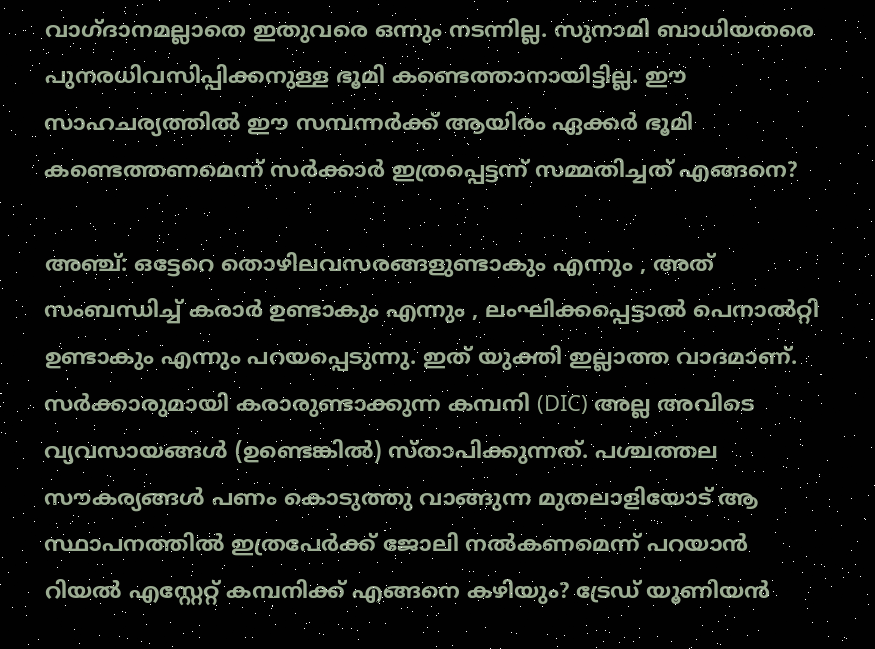വാഗ്ദാനമല്ലാതെ ഇതുവരെ ഒന്നും നടന്നില്ല. സുനാമി ബാധിയതരെ പുനരധിവസിപ്പിക്കനുള്ള ഭൂമി കണ്ടെത്താനായിട്ടില്ല. ഈ സാഹചര്യത്തില്‍ ഈ സമ്പന്നര്‍ക്ക്‌ ആയിരം ഏക്കര്‍ ഭൂമി കണ്ടെത്തണമെന്ന് സര്‍ക്കാര്‍ ഇത്രപ്പെട്ടന്ന് സമ്മതിച്ചത്‌ എങ്ങനെ?

അഞ്ച്‌: ഒട്ടേറെ തൊഴിലവസരങ്ങളുണ്ടാകും എന്നും , അത്‌ സംബന്ധിച്ച്‌ കരാര്‍ ഉണ്ടാകും എന്നും , ലംഘിക്കപ്പെട്ടാല്‍ പെനാല്‍റ്റി ഉണ്ടാകും എന്നും പറയപ്പെടുന്നു. ഇത്‌ യുക്തി ഇല്ലാത്ത വാദമാണ്‌. സര്‍ക്കാരുമായി കരാരുണ്ടാക്കുന്ന കമ്പനി (DIC) അല്ല അവിടെ വ്യവസായങ്ങള്‍ (ഉണ്ടെങ്കില്‍) സ്താപിക്കുന്നത്‌. പശ്ചത്തല സൗകര്യങ്ങള്‍ പണം കൊടുത്തു വാങ്ങുന്ന മുതലാളിയോട്‌ ആ സ്ഥാപനത്തില്‍ ഇത്രപേര്‍ക്ക്‌ ജോലി നല്‍കണമെന്ന് പറയാന്‍ റിയല്‍ എസ്റ്റേറ്റ്‌ കമ്പനിക്ക്‌ എങ്ങനെ കഴിയും? ട്രേഡ്‌ യൂണിയന്‍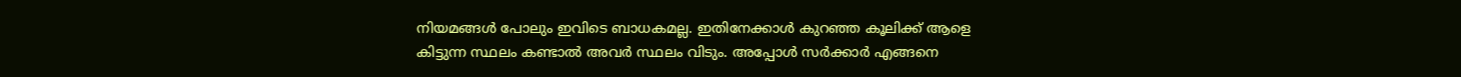നിയമങ്ങള്‍ പോലും ഇവിടെ ബാധകമല്ല. ഇതിനേക്കാള്‍ കുറഞ്ഞ കൂലിക്ക്‌ ആളെ കിട്ടുന്ന സ്ഥലം കണ്ടാല്‍ അവര്‍ സ്ഥലം വിടും. അപ്പോള്‍ സര്‍ക്കാര്‍ എങ്ങനെ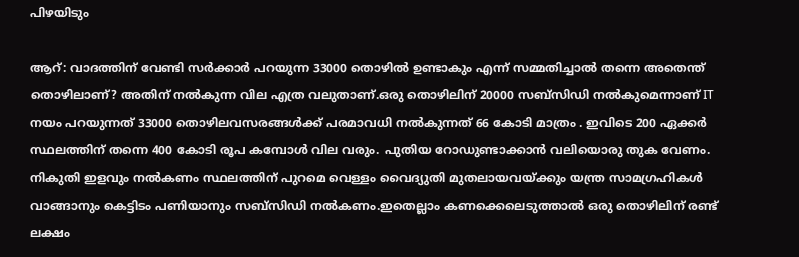പിഴയിടും

ആറ്‌: വാദത്തിന്‌ വേണ്ടി സര്‍ക്കാര്‍ പറയുന്ന 33000 തൊഴില്‍ ഉണ്ടാകും എന്ന് സമ്മതിച്ചാല്‍ തന്നെ അതെന്ത്‌ തൊഴിലാണ്‌? അതിന്‌ നല്‍കുന്ന വില എത്ര വലുതാണ്‌.ഒരു തൊഴിലിന്‌ 20000 സബ്‌സിഡി നല്‍കുമെന്നാണ്‌ IT നയം പറയുന്നത്‌ 33000 തൊഴിലവസരങ്ങള്‍ക്ക്‌ പരമാവധി നല്‍കുന്നത്‌ 66 കോടി മാത്രം . ഇവിടെ 200 ഏക്കര്‍ സ്ഥലത്തിന്‌ തന്നെ 400 കോടി രൂപ കമ്പോള്‍ വില വരും. പുതിയ റോഡുണ്ടാക്കാന്‍ വലിയൊരു തുക വേണം. നികുതി ഇളവും നല്‍കണം സ്ഥലത്തിന്‌ പുറമെ വെള്ളം വൈദ്യുതി മുതലായവയ്ക്കും യന്ത്ര സാമഗ്രഹികള്‍ വാങ്ങാനും കെട്ടിടം പണിയാനും സബ്സിഡി നല്‍കണം.ഇതെല്ലാം കണക്കെലെടുത്താല്‍ ഒരു തൊഴിലിന്‌ രണ്ട്‌ ലക്ഷം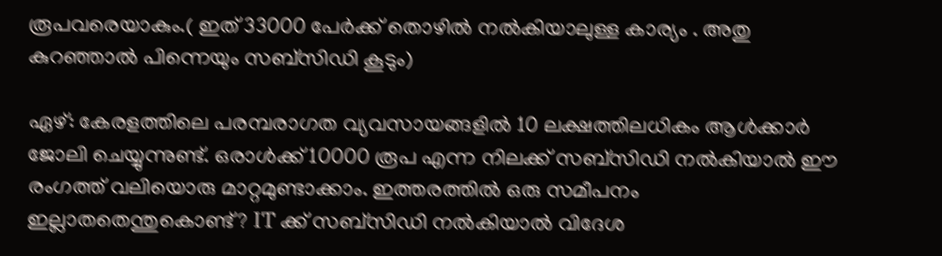രൂപവരെയാകും.( ഇത്‌ 33000 പേര്‍ക്ക്‌ തൊഴില്‍ നല്‍കിയാലുള്ള കാര്യം . അതു കുറഞ്ഞാല്‍ പിന്നെയും സബ്സിഡി കൂടും)

ഏഴ്‌: കേരളത്തിലെ പരമ്പരാഗത വ്യവസായങ്ങളില്‍ 10 ലക്ഷത്തിലധികം ആള്‍ക്കാര്‍ ജോലി ചെയ്യുന്നുണ്ട്‌. ഒരാള്‍ക്ക്‌ 10000 രൂപ എന്ന നിലക്ക്‌ സബ്‌സിഡി നല്‍കിയാല്‍ ഈ രംഗത്ത്‌ വലിയൊരു മാറ്റമുണ്ടാക്കാം. ഇത്തരത്തില്‍ ഒരു സമീപനം ഇല്ലാതതെന്തുകൊണ്ട്‌? IT ക്ക്‌ സബ്‌സിഡി നല്‍കിയാല്‍ വിദേശ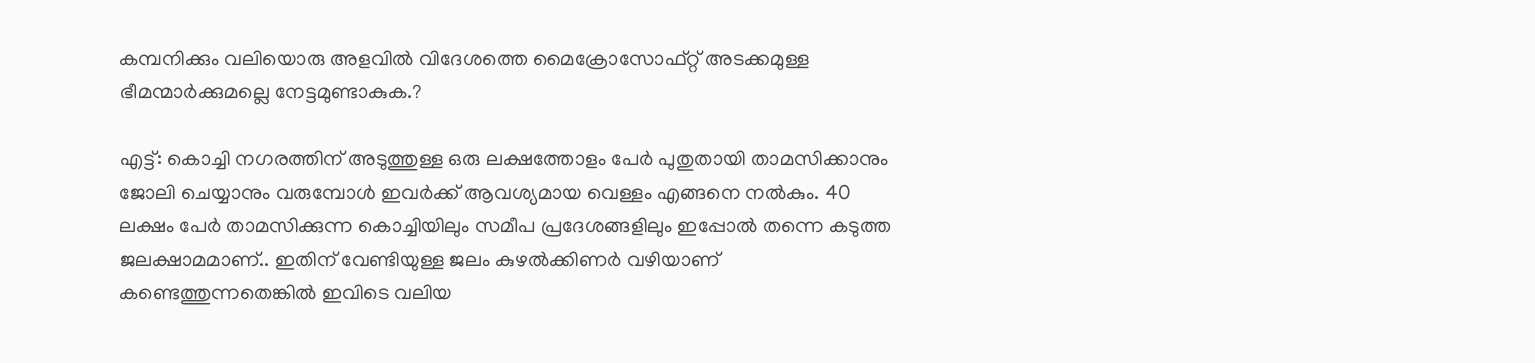കമ്പനിക്കും വലിയൊരു അളവില്‍ വിദേശത്തെ മൈക്രോസോഫ്റ്റ്‌ അടക്കമുള്ള ഭീമന്മാര്‍ക്കുമല്ലെ നേട്ടമുണ്ടാകുക.?

എട്ട്‌: കൊച്ചി നഗരത്തിന്‌ അടുത്തുള്ള ഒരു ലക്ഷത്തോളം പേര്‍ പുതുതായി താമസിക്കാനും ജോലി ചെയ്യാനും വരുമ്പോള്‍ ഇവര്‍ക്ക്‌ ആവശ്യമായ വെള്ളം എങ്ങനെ നല്‍കും. 40 ലക്ഷം പേര്‍ താമസിക്കുന്ന കൊച്ചിയിലും സമീപ പ്രദേശങ്ങളിലും ഇപ്പോല്‍ തന്നെ കടുത്ത ജലക്ഷാമമാണ്‌.. ഇതിന്‌ വേണ്ടിയുള്ള ജലം കുഴല്‍ക്കിണര്‍ വഴിയാണ്‌ കണ്ടെത്തുന്നതെങ്കില്‍ ഇവിടെ വലിയ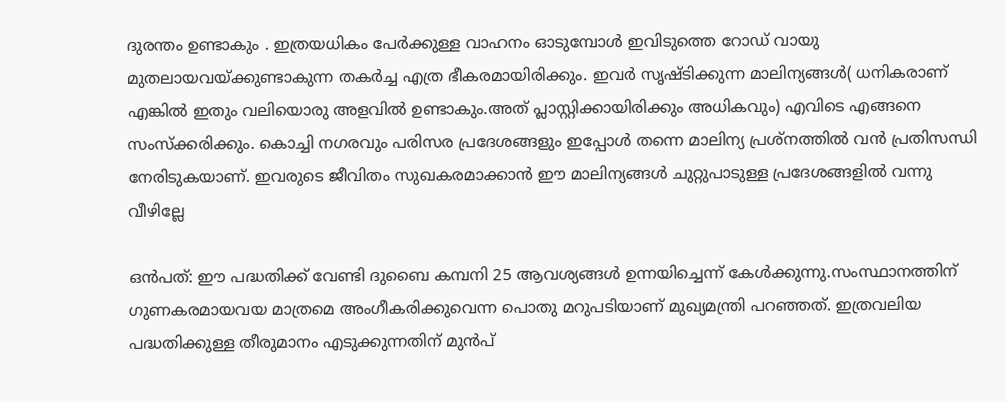ദുരന്തം ഉണ്ടാകും . ഇത്രയധികം പേര്‍ക്കുള്ള വാഹനം ഓടുമ്പോള്‍ ഇവിടുത്തെ റോഡ്‌ വായു മുതലായവയ്ക്കുണ്ടാകുന്ന തകര്‍ച്ച എത്ര ഭീകരമായിരിക്കും. ഇവര്‍ സൃഷ്ടിക്കുന്ന മാലിന്യങ്ങള്‍( ധനികരാണ്‌ എങ്കില്‍ ഇതും വലിയൊരു അളവില്‍ ഉണ്ടാകും.അത്‌ പ്ലാസ്റ്റിക്കായിരിക്കും അധികവും) എവിടെ എങ്ങനെ സംസ്ക്കരിക്കും. കൊച്ചി നഗരവും പരിസര പ്രദേശങ്ങളും ഇപ്പോള്‍ തന്നെ മാലിന്യ പ്രശ്നത്തില്‍ വന്‍ പ്രതിസന്ധി നേരിടുകയാണ്‌. ഇവരുടെ ജീവിതം സുഖകരമാക്കാന്‍ ഈ മാലിന്യങ്ങള്‍ ചുറ്റുപാടുള്ള പ്രദേശങ്ങളില്‍ വന്നു വീഴില്ലേ

ഒന്‍പത്‌: ഈ പദ്ധതിക്ക്‌ വേണ്ടി ദുബൈ കമ്പനി 25 ആവശ്യങ്ങള്‍ ഉന്നയിച്ചെന്ന് കേള്‍ക്കുന്നു.സംസ്ഥാനത്തിന്‌ ഗുണകരമായവയ മാത്രമെ അംഗീകരിക്കുവെന്ന പൊതു മറുപടിയാണ്‌ മുഖ്യമന്ത്രി പറഞ്ഞത്‌. ഇത്രവലിയ പദ്ധതിക്കുള്ള തീരുമാനം എടുക്കുന്നതിന്‌ മുന്‍പ്‌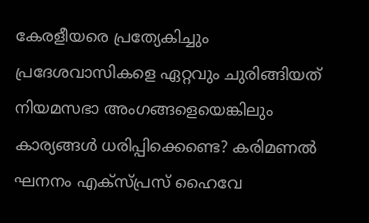കേരളീയരെ പ്രത്യേകിച്ചും പ്രദേശവാസികളെ ഏറ്റവും ചുരിങ്ങിയത്‌ നിയമസഭാ അംഗങ്ങളെയെങ്കിലും കാര്യങ്ങള്‍ ധരിപ്പിക്കെണ്ടെ? കരിമണല്‍ ഘനനം എക്സ്പ്രസ്‌ ഹൈവേ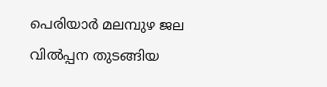പെരിയാര്‍ മലമ്പുഴ ജല വില്‍പ്പന തുടങ്ങിയ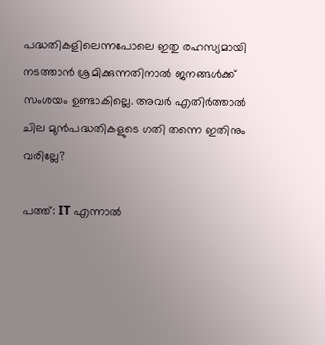പദ്ധതികളിലെന്നപോലെ ഇതു രഹസ്യമായി നടത്താന്‍ ശ്രമിക്കുന്നതിനാല്‍ ജനങ്ങള്‍ക്ക്‌ സംശയം ഉണ്ടാകില്ലെ. അവര്‍ എതിര്‍ത്താല്‍ ചില മുന്‍പദ്ധതികളുടെ ഗതി തന്നെ ഇതിനും വരില്ലേ?

പത്ത്‌: IT എന്നാല്‍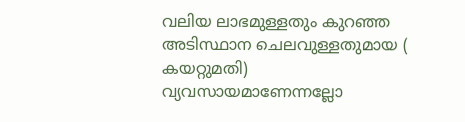വലിയ ലാഭമുള്ളതും കുറഞ്ഞ അടിസ്ഥാന ചെലവുള്ളതുമായ ( കയറ്റുമതി) വ്യവസായമാണേന്നല്ലോ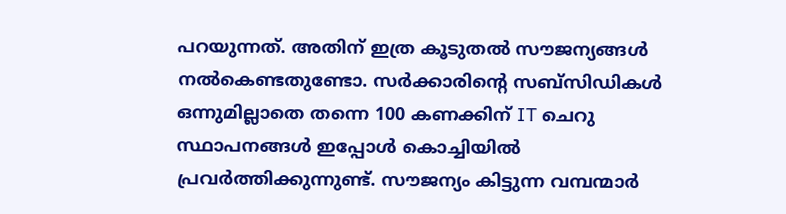പറയുന്നത്‌. അതിന്‌ ഇത്ര കൂടുതല്‍ സൗജന്യങ്ങള്‍ നല്‍കെണ്ടതുണ്ടോ. സര്‍ക്കാരിന്റെ സബ്‌സിഡികള്‍ ഒന്നുമില്ലാതെ തന്നെ 100 കണക്കിന്‌ IT ചെറു സ്ഥാപനങ്ങള്‍ ഇപ്പോള്‍ കൊച്ചിയില്‍ പ്രവര്‍ത്തിക്കുന്നുണ്ട്‌. സൗജന്യം കിട്ടുന്ന വമ്പന്മാര്‍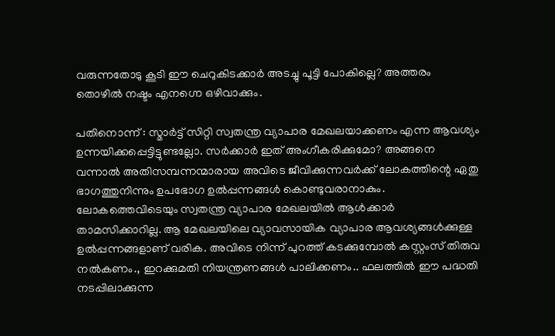വരുന്നതോടു കൂടി ഈ ചെറുകിടക്കാര്‍ അടച്ചു പൂട്ടി പോകില്ലെ? അത്തരം തൊഴില്‍ നഷ്ടം എനഗ്നെ ഒഴിവാക്കും.

പതിനൊന്ന് : സ്മാര്‍ട്ട്‌ സിറ്റി സ്വതന്ത്ര വ്യാപാര മേഖലയാക്കണം എന്ന ആവശ്യം ഉന്നയിക്കപ്പെട്ടിട്ടുണ്ടല്ലോ. സര്‍ക്കാര്‍ ഇത്‌ അംഗീകരിക്കുമോ? അങ്ങനെ വന്നാല്‍ അതിസമ്പന്നന്മാരായ അവിടെ ജീവിക്കുന്നവര്‍ക്ക്‌ ലോകത്തിന്റെ ഏതു ഭാഗത്തുനിന്നും ഉപഭോഗ ഉല്‍പ്പന്നങ്ങള്‍ കൊണ്ടുവരാനാകും. ലോകത്തെവിടെയും സ്വതന്ത്ര വ്യാപാര മേഖലയില്‍ ആള്‍ക്കാര്‍ താമസിക്കാറില്ല. ആ മേഖലയിലെ വ്യാവസായിക വ്യാപാര ആവശ്യങ്ങള്‍ക്കുള്ള ഉല്‍പ്പന്നങ്ങളാണ്‌ വരിക. അവിടെ നിന്ന് പുറത്ത്‌ കടക്കുമ്പോല്‍ കസ്റ്റംസ്‌ തിരുവ നല്‍കണം., ഇറക്കുമതി നിയന്ത്രണങ്ങള്‍ പാലിക്കണം.. ഫലത്തില്‍ ഈ പദ്ധതി നടപ്പിലാക്കുന്ന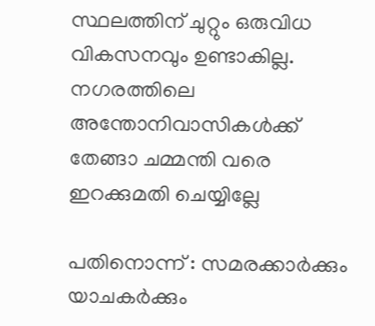സ്ഥലത്തിന്‌ ചുറ്റും ഒരുവിധ വികസനവും ഉണ്ടാകില്ല. നഗരത്തിലെ അന്തോനിവാസികള്‍ക്ക്‌ തേങ്ങാ ചമ്മന്തി വരെ ഇറക്കുമതി ചെയ്യില്ലേ

പതിനൊന്ന് : സമരക്കാര്‍ക്കും യാചകര്‍ക്കും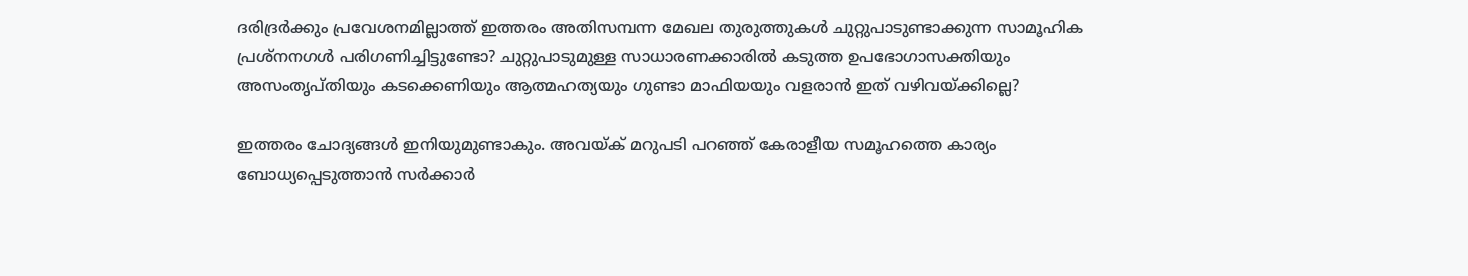ദരിദ്രര്‍ക്കും പ്രവേശനമില്ലാത്ത്‌ ഇത്തരം അതിസമ്പന്ന മേഖല തുരുത്തുകള്‍ ചുറ്റുപാടുണ്ടാക്കുന്ന സാമൂഹിക പ്രശ്നനഗള്‍ പരിഗണിച്ചിട്ടുണ്ടോ? ചുറ്റുപാടുമുള്ള സാധാരണക്കാരില്‍ കടുത്ത ഉപഭോഗാസക്തിയും അസംതൃപ്തിയും കടക്കെണിയും ആത്മഹത്യയും ഗുണ്ടാ മാഫിയയും വളരാന്‍ ഇത്‌ വഴിവയ്ക്കില്ലെ?

ഇത്തരം ചോദ്യങ്ങള്‍ ഇനിയുമുണ്ടാകും. അവയ്ക്‌ മറുപടി പറഞ്ഞ്‌ കേരാളീയ സമൂഹത്തെ കാര്യം ബോധ്യപ്പെടുത്താന്‍ സര്‍ക്കാര്‍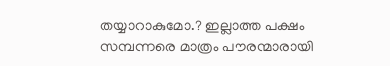തയ്യാറാകുമോ.? ഇല്ലാത്ത പക്ഷം സമ്പന്നരെ മാത്രം പൗരന്മാരായി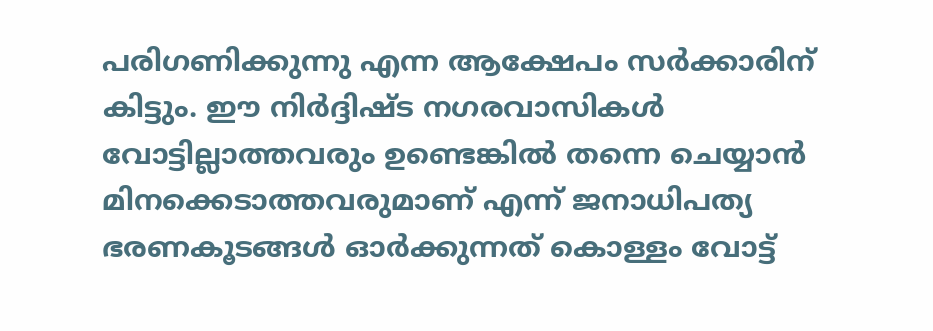പരിഗണിക്കുന്നു എന്ന ആക്ഷേപം സര്‍ക്കാരിന്‌ കിട്ടും. ഈ നിര്‍ദ്ദിഷ്ട നഗരവാസികള്‍ വോട്ടില്ലാത്തവരും ഉണ്ടെങ്കില്‍ തന്നെ ചെയ്യാന്‍ മിനക്കെടാത്തവരുമാണ്‌ എന്ന് ജനാധിപത്യ ഭരണകൂടങ്ങള്‍ ഓര്‍ക്കുന്നത്‌ കൊള്ളം വോട്ട്‌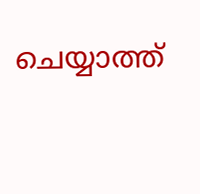ചെയ്യാത്ത്‌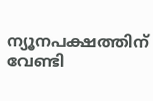ന്യൂനപക്ഷത്തിന്‌ വേണ്ടി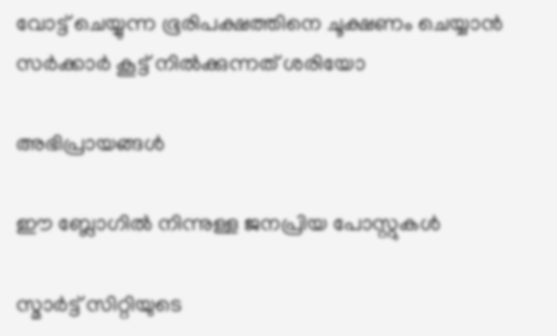വോട്ട്‌ ചെയ്യുന്ന ഭൂരിപക്ഷത്തിനെ ചൂക്ഷണം ചെയ്യാന്‍ സര്‍ക്കാര്‍ കൂട്ട്‌ നില്‍ക്കുന്നത്‌ ശരിയോ

അഭിപ്രായങ്ങള്‍

ഈ ബ്ലോഗിൽ നിന്നുള്ള ജനപ്രിയ പോസ്റ്റുകള്‍‌

സ്മാര്‍ട്ട് സിറ്റിയുടെ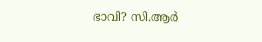ഭാവി? സി.ആര്‍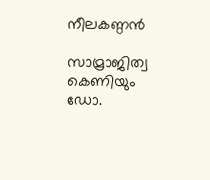നീലകണ്ഠന്‍

സാമ്രാജിത്വ കെണിയും ഡോ.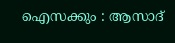ഐസക്കും : ആസാദ്‌